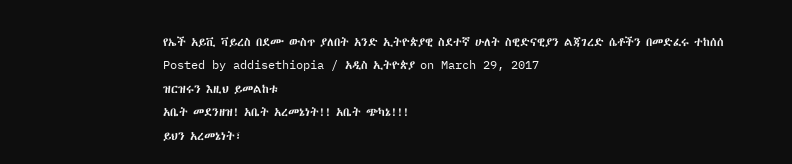የኤች አይቪ ቫይረስ በደሙ ውስጥ ያለበት አንድ ኢትዮጵያዊ ስደተኛ ሁለት ስዊድናዊያን ልጃገረድ ሴቶችን በመድፈሩ ተከሰሰ
Posted by addisethiopia / አዲስ ኢትዮጵያ on March 29, 2017
ዝርዝሩን እዚህ ይመልከቱ
አቤት መደንዘዝ! አቤት አረመኔነት!! አቤት ጭካኔ!!!
ይህን አረመኔነት፣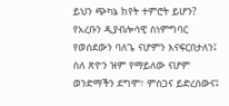ይህን ጭካኔ ከየት ተምሮት ይሆን? የአረቡን ዲያብሎሳዊ ስነምግባር የወሰደውን ባለጌ ናሆምን እናፍርበታለን፤ ስለ ጽዮን ዝም የማይለው ናሆም ወንድማችን ደግሞ፣ ምስጋና ይድረሰውና፤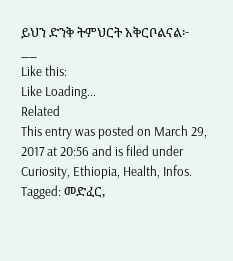ይህን ድንቅ ትምህርት አቅርቦልናል፦
__
Like this:
Like Loading...
Related
This entry was posted on March 29, 2017 at 20:56 and is filed under Curiosity, Ethiopia, Health, Infos.
Tagged: መድፈር,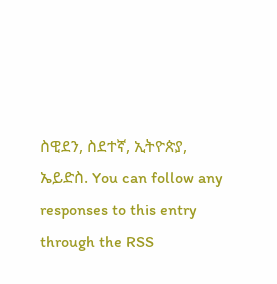ስዊደን, ስደተኛ, ኢትዮጵያ, ኤይድስ. You can follow any responses to this entry through the RSS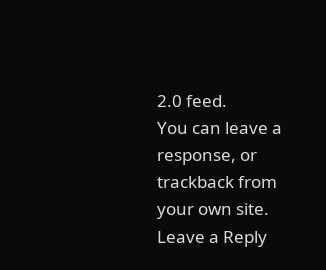2.0 feed.
You can leave a response, or trackback from your own site.
Leave a Reply